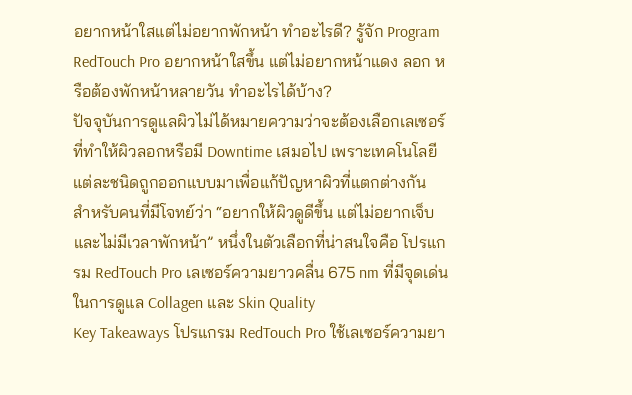อยากหน้าใสแต่ไม่อยากพักหน้า ทำอะไรดี? รู้จัก Program RedTouch Pro อยากหน้าใสขึ้น แต่ไม่อยากหน้าแดง ลอก หรือต้องพักหน้าหลายวัน ทำอะไรได้บ้าง?
ปัจจุบันการดูแลผิวไม่ได้หมายความว่าจะต้องเลือกเลเซอร์ที่ทำให้ผิวลอกหรือมี Downtime เสมอไป เพราะเทคโนโลยีแต่ละชนิดถูกออกแบบมาเพื่อแก้ปัญหาผิวที่แตกต่างกัน
สำหรับคนที่มีโจทย์ว่า “อยากให้ผิวดูดีขึ้น แต่ไม่อยากเจ็บ และไม่มีเวลาพักหน้า” หนึ่งในตัวเลือกที่น่าสนใจคือ โปรแกรม RedTouch Pro เลเซอร์ความยาวคลื่น 675 nm ที่มีจุดเด่นในการดูแล Collagen และ Skin Quality
Key Takeaways โปรแกรม RedTouch Pro ใช้เลเซอร์ความยา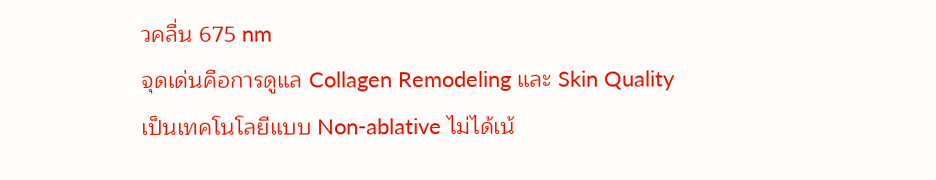วคลื่น 675 nm
จุดเด่นคือการดูแล Collagen Remodeling และ Skin Quality
เป็นเทคโนโลยีแบบ Non-ablative ไม่ได้เน้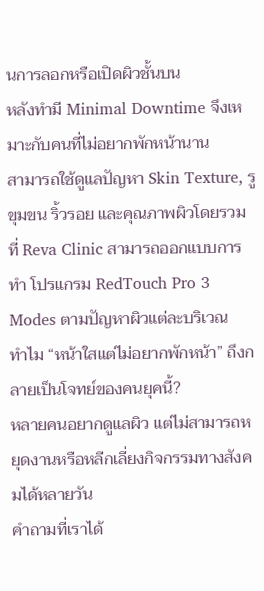นการลอกหรือเปิดผิวชั้นบน
หลังทำมี Minimal Downtime จึงเหมาะกับคนที่ไม่อยากพักหน้านาน
สามารถใช้ดูแลปัญหา Skin Texture, รูขุมขน ริ้วรอย และคุณภาพผิวโดยรวม
ที่ Reva Clinic สามารถออกแบบการทำ โปรแกรม RedTouch Pro 3 Modes ตามปัญหาผิวแต่ละบริเวณ
ทำไม “หน้าใสแต่ไม่อยากพักหน้า” ถึงกลายเป็นโจทย์ของคนยุคนี้?
หลายคนอยากดูแลผิว แต่ไม่สามารถหยุดงานหรือหลีกเลี่ยงกิจกรรมทางสังคมได้หลายวัน
คำถามที่เราได้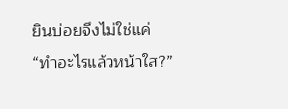ยินบ่อยจึงไม่ใช่แค่
“ทำอะไรแล้วหน้าใส?”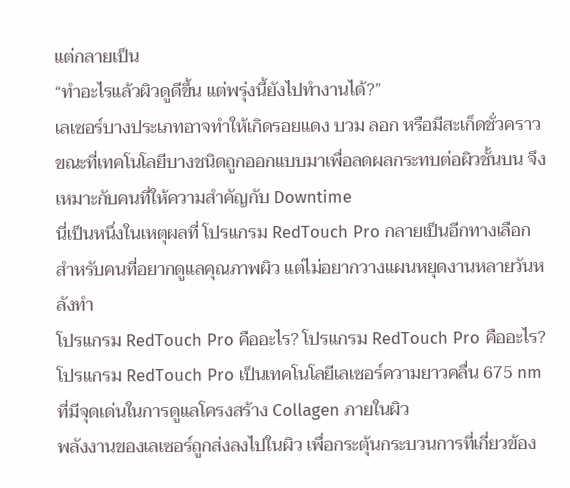แต่กลายเป็น
“ทำอะไรแล้วผิวดูดีขึ้น แต่พรุ่งนี้ยังไปทำงานได้?”
เลเซอร์บางประเภทอาจทำให้เกิดรอยแดง บวม ลอก หรือมีสะเก็ดชั่วคราว ขณะที่เทคโนโลยีบางชนิดถูกออกแบบมาเพื่อลดผลกระทบต่อผิวชั้นบน จึงเหมาะกับคนที่ให้ความสำคัญกับ Downtime
นี่เป็นหนึ่งในเหตุผลที่ โปรแกรม RedTouch Pro กลายเป็นอีกทางเลือกสำหรับคนที่อยากดูแลคุณภาพผิว แต่ไม่อยากวางแผนหยุดงานหลายวันหลังทำ
โปรแกรม RedTouch Pro คืออะไร? โปรแกรม RedTouch Pro คืออะไร? โปรแกรม RedTouch Pro เป็นเทคโนโลยีเลเซอร์ความยาวคลื่น 675 nm ที่มีจุดเด่นในการดูแลโครงสร้าง Collagen ภายในผิว
พลังงานของเลเซอร์ถูกส่งลงไปในผิว เพื่อกระตุ้นกระบวนการที่เกี่ยวข้อง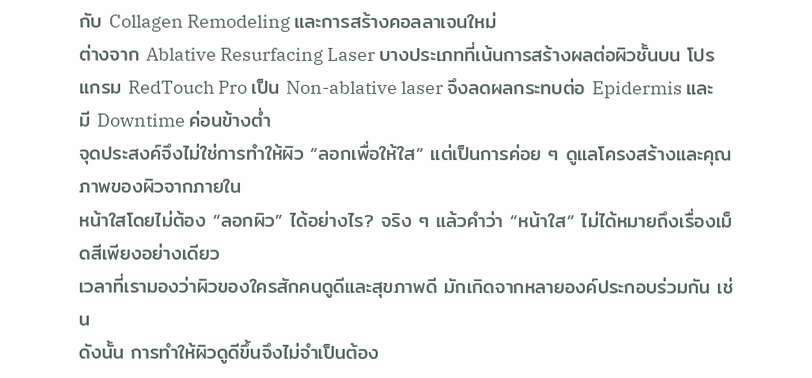กับ Collagen Remodeling และการสร้างคอลลาเจนใหม่
ต่างจาก Ablative Resurfacing Laser บางประเภทที่เน้นการสร้างผลต่อผิวชั้นบน โปรแกรม RedTouch Pro เป็น Non-ablative laser จึงลดผลกระทบต่อ Epidermis และมี Downtime ค่อนข้างต่ำ
จุดประสงค์จึงไม่ใช่การทำให้ผิว “ลอกเพื่อให้ใส” แต่เป็นการค่อย ๆ ดูแลโครงสร้างและคุณภาพของผิวจากภายใน
หน้าใสโดยไม่ต้อง “ลอกผิว” ได้อย่างไร? จริง ๆ แล้วคำว่า “หน้าใส” ไม่ได้หมายถึงเรื่องเม็ดสีเพียงอย่างเดียว
เวลาที่เรามองว่าผิวของใครสักคนดูดีและสุขภาพดี มักเกิดจากหลายองค์ประกอบร่วมกัน เช่น
ดังนั้น การทำให้ผิวดูดีขึ้นจึงไม่จำเป็นต้อง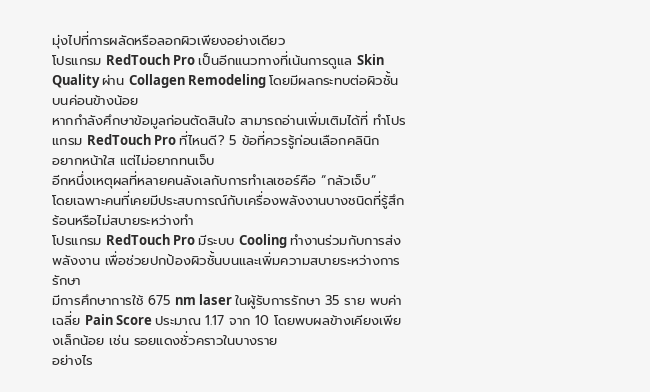มุ่งไปที่การผลัดหรือลอกผิวเพียงอย่างเดียว
โปรแกรม RedTouch Pro เป็นอีกแนวทางที่เน้นการดูแล Skin Quality ผ่าน Collagen Remodeling โดยมีผลกระทบต่อผิวชั้นบนค่อนข้างน้อย
หากกำลังศึกษาข้อมูลก่อนตัดสินใจ สามารถอ่านเพิ่มเติมได้ที่ ทำโปรแกรม RedTouch Pro ที่ไหนดี? 5 ข้อที่ควรรู้ก่อนเลือกคลินิก
อยากหน้าใส แต่ไม่อยากทนเจ็บ
อีกหนึ่งเหตุผลที่หลายคนลังเลกับการทำเลเซอร์คือ “กลัวเจ็บ”
โดยเฉพาะคนที่เคยมีประสบการณ์กับเครื่องพลังงานบางชนิดที่รู้สึกร้อนหรือไม่สบายระหว่างทำ
โปรแกรม RedTouch Pro มีระบบ Cooling ทำงานร่วมกับการส่งพลังงาน เพื่อช่วยปกป้องผิวชั้นบนและเพิ่มความสบายระหว่างการรักษา
มีการศึกษาการใช้ 675 nm laser ในผู้รับการรักษา 35 ราย พบค่าเฉลี่ย Pain Score ประมาณ 1.17 จาก 10 โดยพบผลข้างเคียงเพียงเล็กน้อย เช่น รอยแดงชั่วคราวในบางราย
อย่างไร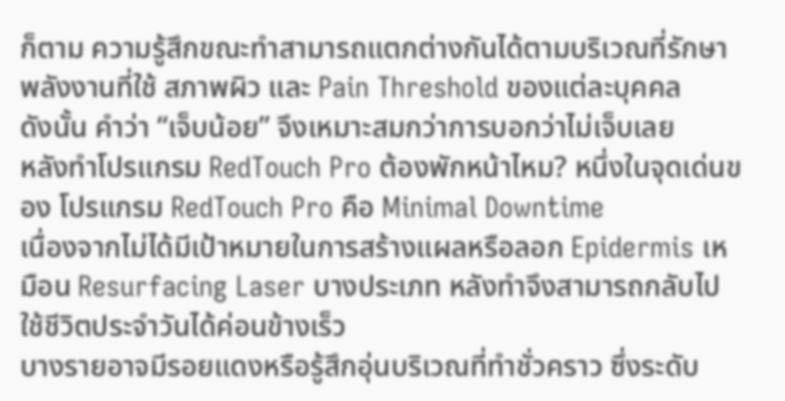ก็ตาม ความรู้สึกขณะทำสามารถแตกต่างกันได้ตามบริเวณที่รักษา พลังงานที่ใช้ สภาพผิว และ Pain Threshold ของแต่ละบุคคล
ดังนั้น คำว่า “เจ็บน้อย” จึงเหมาะสมกว่าการบอกว่าไม่เจ็บเลย
หลังทำโปรแกรม RedTouch Pro ต้องพักหน้าไหม? หนึ่งในจุดเด่นของ โปรแกรม RedTouch Pro คือ Minimal Downtime
เนื่องจากไม่ได้มีเป้าหมายในการสร้างแผลหรือลอก Epidermis เหมือน Resurfacing Laser บางประเภท หลังทำจึงสามารถกลับไปใช้ชีวิตประจำวันได้ค่อนข้างเร็ว
บางรายอาจมีรอยแดงหรือรู้สึกอุ่นบริเวณที่ทำชั่วคราว ซึ่งระดับ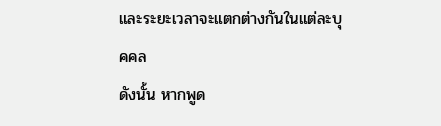และระยะเวลาจะแตกต่างกันในแต่ละบุคคล
ดังนั้น หากพูด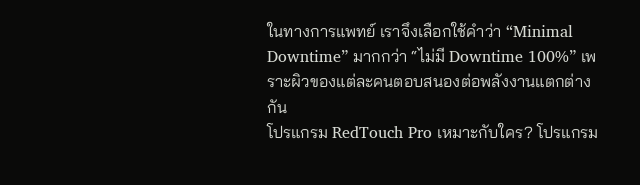ในทางการแพทย์ เราจึงเลือกใช้คำว่า “Minimal Downtime” มากกว่า “ไม่มี Downtime 100%” เพราะผิวของแต่ละคนตอบสนองต่อพลังงานแตกต่างกัน
โปรแกรม RedTouch Pro เหมาะกับใคร? โปรแกรม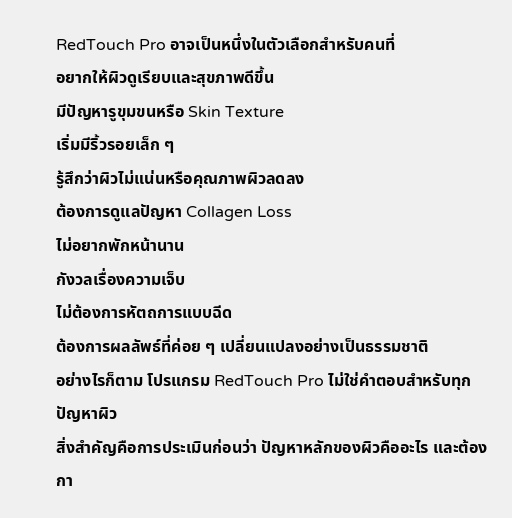RedTouch Pro อาจเป็นหนึ่งในตัวเลือกสำหรับคนที่
อยากให้ผิวดูเรียบและสุขภาพดีขึ้น
มีปัญหารูขุมขนหรือ Skin Texture
เริ่มมีริ้วรอยเล็ก ๆ
รู้สึกว่าผิวไม่แน่นหรือคุณภาพผิวลดลง
ต้องการดูแลปัญหา Collagen Loss
ไม่อยากพักหน้านาน
กังวลเรื่องความเจ็บ
ไม่ต้องการหัตถการแบบฉีด
ต้องการผลลัพธ์ที่ค่อย ๆ เปลี่ยนแปลงอย่างเป็นธรรมชาติ
อย่างไรก็ตาม โปรแกรม RedTouch Pro ไม่ใช่คำตอบสำหรับทุกปัญหาผิว
สิ่งสำคัญคือการประเมินก่อนว่า ปัญหาหลักของผิวคืออะไร และต้องกา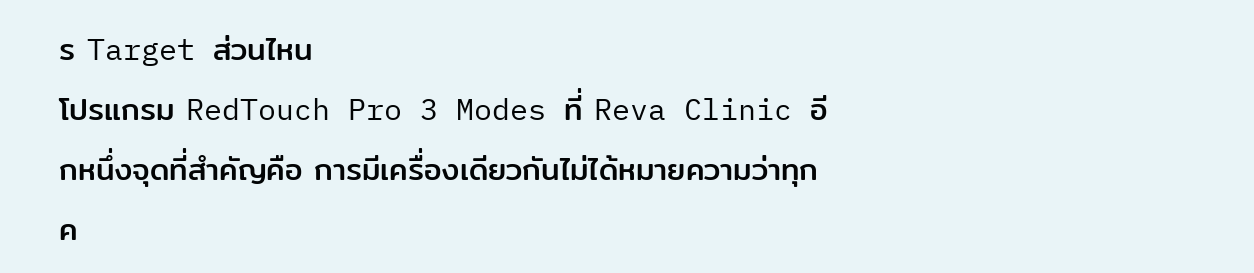ร Target ส่วนไหน
โปรแกรม RedTouch Pro 3 Modes ที่ Reva Clinic อีกหนึ่งจุดที่สำคัญคือ การมีเครื่องเดียวกันไม่ได้หมายความว่าทุกค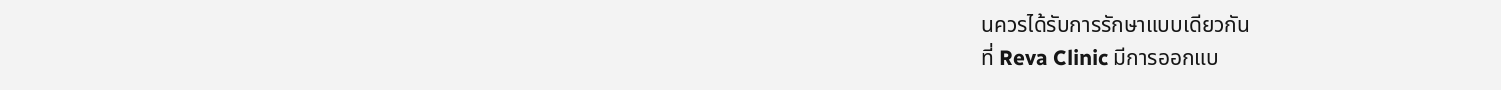นควรได้รับการรักษาแบบเดียวกัน
ที่ Reva Clinic มีการออกแบ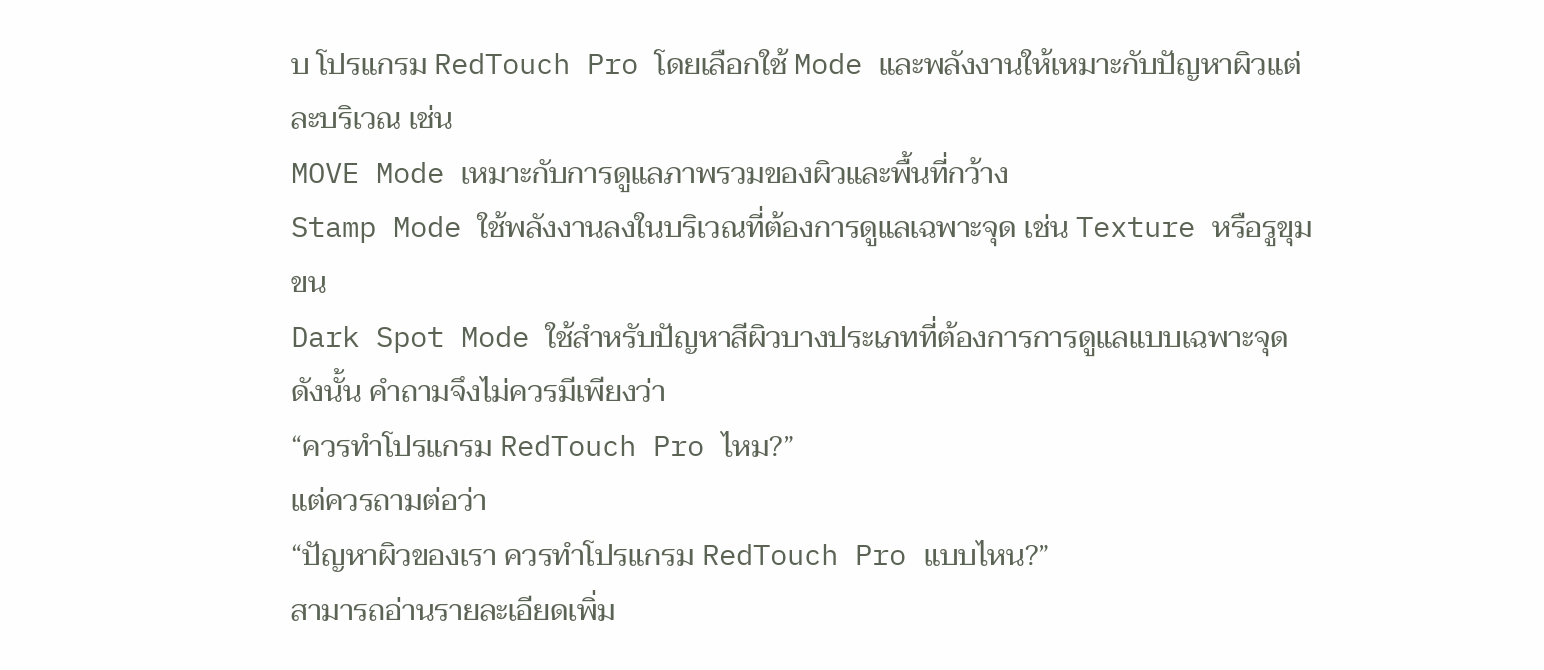บ โปรแกรม RedTouch Pro โดยเลือกใช้ Mode และพลังงานให้เหมาะกับปัญหาผิวแต่ละบริเวณ เช่น
MOVE Mode เหมาะกับการดูแลภาพรวมของผิวและพื้นที่กว้าง
Stamp Mode ใช้พลังงานลงในบริเวณที่ต้องการดูแลเฉพาะจุด เช่น Texture หรือรูขุมขน
Dark Spot Mode ใช้สำหรับปัญหาสีผิวบางประเภทที่ต้องการการดูแลแบบเฉพาะจุด
ดังนั้น คำถามจึงไม่ควรมีเพียงว่า
“ควรทำโปรแกรม RedTouch Pro ไหม?”
แต่ควรถามต่อว่า
“ปัญหาผิวของเรา ควรทำโปรแกรม RedTouch Pro แบบไหน?”
สามารถอ่านรายละเอียดเพิ่ม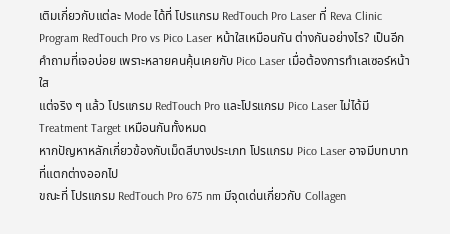เติมเกี่ยวกับแต่ละ Mode ได้ที่ โปรแกรม RedTouch Pro Laser ที่ Reva Clinic
Program RedTouch Pro vs Pico Laser หน้าใสเหมือนกัน ต่างกันอย่างไร? เป็นอีกคำถามที่เจอบ่อย เพราะหลายคนคุ้นเคยกับ Pico Laser เมื่อต้องการทำเลเซอร์หน้าใส
แต่จริง ๆ แล้ว โปรแกรม RedTouch Pro และโปรแกรม Pico Laser ไม่ได้มี Treatment Target เหมือนกันทั้งหมด
หากปัญหาหลักเกี่ยวข้องกับเม็ดสีบางประเภท โปรแกรม Pico Laser อาจมีบทบาทที่แตกต่างออกไป
ขณะที่ โปรแกรม RedTouch Pro 675 nm มีจุดเด่นเกี่ยวกับ Collagen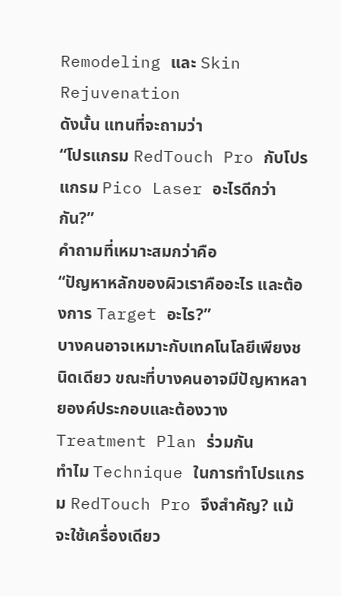Remodeling และ Skin Rejuvenation
ดังนั้น แทนที่จะถามว่า
“โปรแกรม RedTouch Pro กับโปรแกรม Pico Laser อะไรดีกว่ากัน?”
คำถามที่เหมาะสมกว่าคือ
“ปัญหาหลักของผิวเราคืออะไร และต้องการ Target อะไร?”
บางคนอาจเหมาะกับเทคโนโลยีเพียงชนิดเดียว ขณะที่บางคนอาจมีปัญหาหลายองค์ประกอบและต้องวาง Treatment Plan ร่วมกัน
ทำไม Technique ในการทำโปรแกรม RedTouch Pro จึงสำคัญ? แม้จะใช้เครื่องเดียว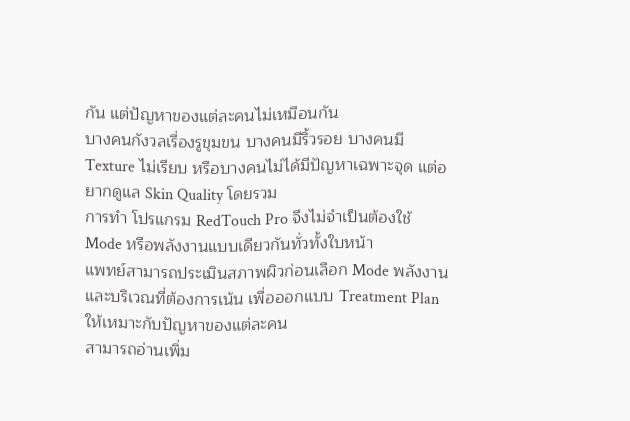กัน แต่ปัญหาของแต่ละคนไม่เหมือนกัน
บางคนกังวลเรื่องรูขุมขน บางคนมีริ้วรอย บางคนมี Texture ไม่เรียบ หรือบางคนไม่ได้มีปัญหาเฉพาะจุด แต่อยากดูแล Skin Quality โดยรวม
การทำ โปรแกรม RedTouch Pro จึงไม่จำเป็นต้องใช้ Mode หรือพลังงานแบบเดียวกันทั่วทั้งใบหน้า
แพทย์สามารถประเมินสภาพผิวก่อนเลือก Mode พลังงาน และบริเวณที่ต้องการเน้น เพื่อออกแบบ Treatment Plan ให้เหมาะกับปัญหาของแต่ละคน
สามารถอ่านเพิ่ม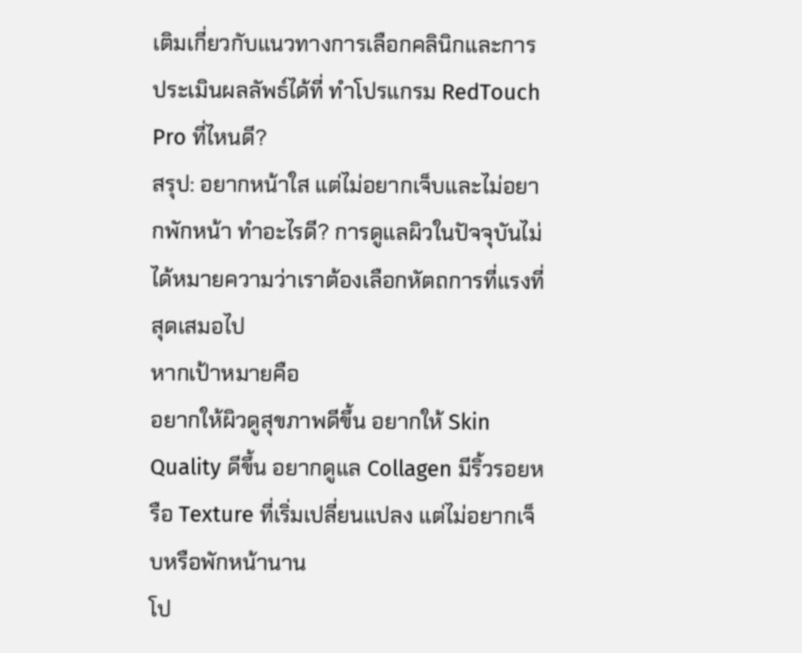เติมเกี่ยวกับแนวทางการเลือกคลินิกและการประเมินผลลัพธ์ได้ที่ ทำโปรแกรม RedTouch Pro ที่ไหนดี?
สรุป: อยากหน้าใส แต่ไม่อยากเจ็บและไม่อยากพักหน้า ทำอะไรดี? การดูแลผิวในปัจจุบันไม่ได้หมายความว่าเราต้องเลือกหัตถการที่แรงที่สุดเสมอไป
หากเป้าหมายคือ
อยากให้ผิวดูสุขภาพดีขึ้น อยากให้ Skin Quality ดีขึ้น อยากดูแล Collagen มีริ้วรอยหรือ Texture ที่เริ่มเปลี่ยนแปลง แต่ไม่อยากเจ็บหรือพักหน้านาน
โป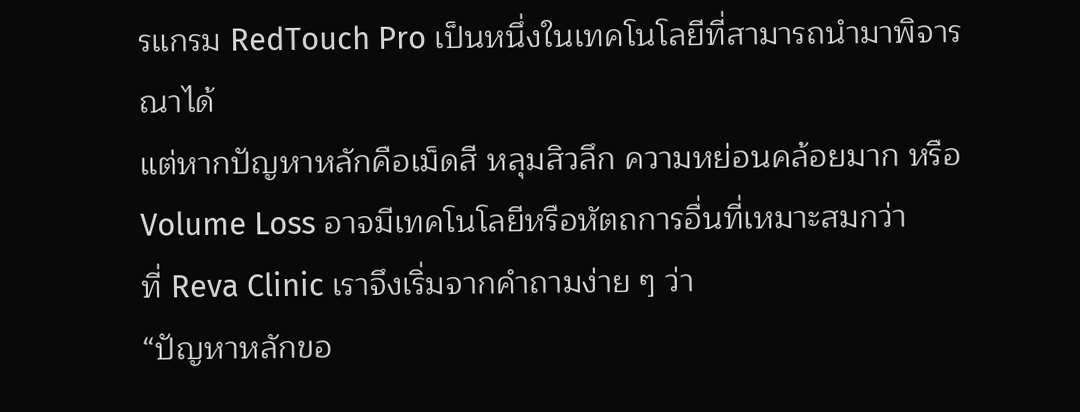รแกรม RedTouch Pro เป็นหนึ่งในเทคโนโลยีที่สามารถนำมาพิจารณาได้
แต่หากปัญหาหลักคือเม็ดสี หลุมสิวลึก ความหย่อนคล้อยมาก หรือ Volume Loss อาจมีเทคโนโลยีหรือหัตถการอื่นที่เหมาะสมกว่า
ที่ Reva Clinic เราจึงเริ่มจากคำถามง่าย ๆ ว่า
“ปัญหาหลักขอ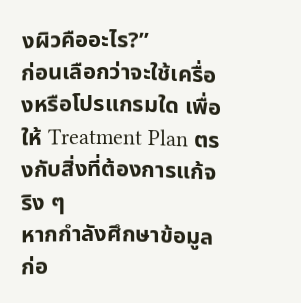งผิวคืออะไร?”
ก่อนเลือกว่าจะใช้เครื่องหรือโปรแกรมใด เพื่อให้ Treatment Plan ตรงกับสิ่งที่ต้องการแก้จริง ๆ
หากกำลังศึกษาข้อมูลก่อ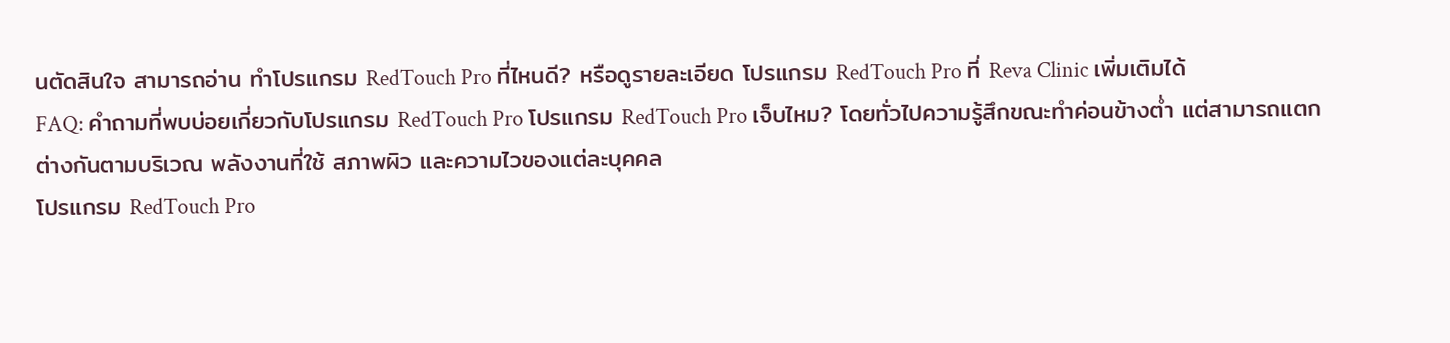นตัดสินใจ สามารถอ่าน ทำโปรแกรม RedTouch Pro ที่ไหนดี? หรือดูรายละเอียด โปรแกรม RedTouch Pro ที่ Reva Clinic เพิ่มเติมได้
FAQ: คำถามที่พบบ่อยเกี่ยวกับโปรแกรม RedTouch Pro โปรแกรม RedTouch Pro เจ็บไหม? โดยทั่วไปความรู้สึกขณะทำค่อนข้างต่ำ แต่สามารถแตกต่างกันตามบริเวณ พลังงานที่ใช้ สภาพผิว และความไวของแต่ละบุคคล
โปรแกรม RedTouch Pro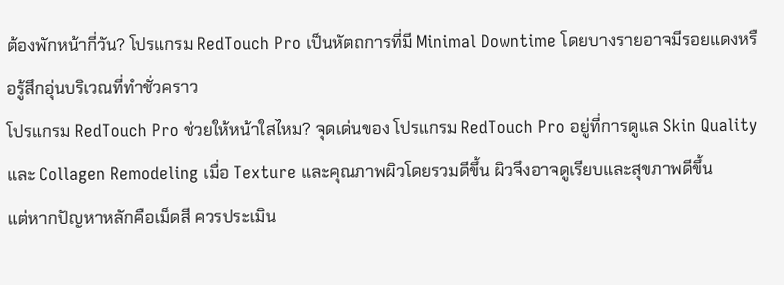ต้องพักหน้ากี่วัน? โปรแกรม RedTouch Pro เป็นหัตถการที่มี Minimal Downtime โดยบางรายอาจมีรอยแดงหรือรู้สึกอุ่นบริเวณที่ทำชั่วคราว
โปรแกรม RedTouch Pro ช่วยให้หน้าใสไหม? จุดเด่นของ โปรแกรม RedTouch Pro อยู่ที่การดูแล Skin Quality และ Collagen Remodeling เมื่อ Texture และคุณภาพผิวโดยรวมดีขึ้น ผิวจึงอาจดูเรียบและสุขภาพดีขึ้น
แต่หากปัญหาหลักคือเม็ดสี ควรประเมิน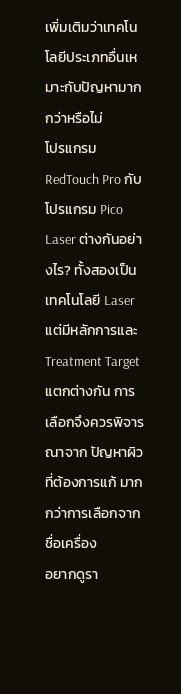เพิ่มเติมว่าเทคโนโลยีประเภทอื่นเหมาะกับปัญหามากกว่าหรือไม่
โปรแกรม RedTouch Pro กับโปรแกรม Pico Laser ต่างกันอย่างไร? ทั้งสองเป็นเทคโนโลยี Laser แต่มีหลักการและ Treatment Target แตกต่างกัน การเลือกจึงควรพิจารณาจาก ปัญหาผิวที่ต้องการแก้ มากกว่าการเลือกจากชื่อเครื่อง
อยากดูรา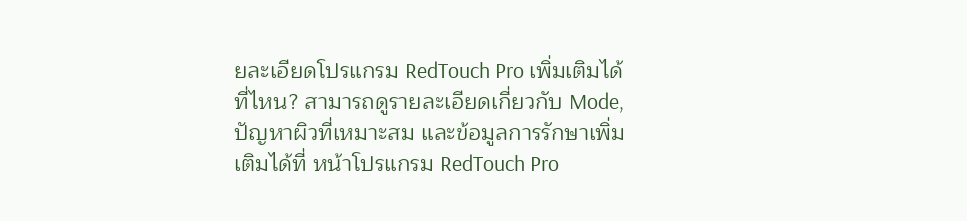ยละเอียดโปรแกรม RedTouch Pro เพิ่มเติมได้ที่ไหน? สามารถดูรายละเอียดเกี่ยวกับ Mode, ปัญหาผิวที่เหมาะสม และข้อมูลการรักษาเพิ่มเติมได้ที่ หน้าโปรแกรม RedTouch Pro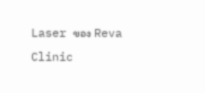Laser ของ Reva Clinic